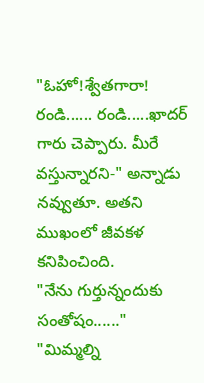"ఓహో!శ్వేతగారా! రండి...... రండి.....ఖాదర్ గారు చెప్పారు. మీరే వస్తున్నారని-" అన్నాడు నవ్వుతూ. అతని ముఖంలో జీవకళ కనిపించింది.
"నేను గుర్తున్నందుకు సంతోషం......"
"మిమ్మల్ని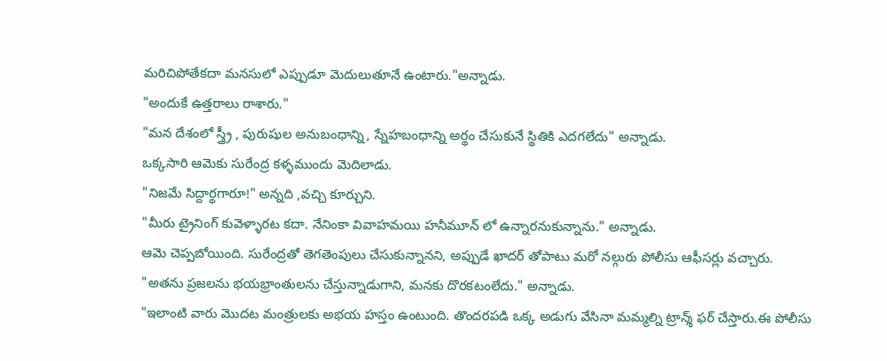మరిచిపోతేకదా మనసులో ఎప్పుడూ మెదులుతూనే ఉంటారు."అన్నాడు.
"అందుకే ఉత్తరాలు రాశారు."
"మన దేశంలో స్త్ర్రీ , పురుషుల అనుబంధాన్ని, స్నేహబంధాన్ని అర్థం చేసుకునే స్థితికి ఎదగలేదు" అన్నాడు.
ఒక్కసారి ఆమెకు సురేంద్ర కళ్ళముందు మెదిలాడు.
"నిజమే సిద్దార్థగారూ!" అన్నది ,వచ్చి కూర్చుని.
"మీరు ట్రైనింగ్ కువెళ్ళారట కదా. నేనింకా వివాహమయి హనీమూన్ లో ఉన్నారనుకున్నాను." అన్నాడు.
ఆమె చెప్పబోయింది. సురేంద్రతో తెగతెంపులు చేసుకున్నానని, అప్పుడే ఖాదర్ తోపాటు మరో నల్గురు పోలీసు ఆఫీసర్లు వచ్చారు.
"అతను ప్రజలను భయభ్రాంతులను చేస్తున్నాడుగాని, మనకు దొరకటంలేదు." అన్నాడు.
"ఇలాంటి వారు మొదట మంత్రులకు అభయ హస్తం ఉంటుంది. తొందరపడి ఒక్క అడుగు వేసినా మమ్మల్ని ట్రాన్శ్ ఫర్ చేస్తారు.ఈ పోలీసు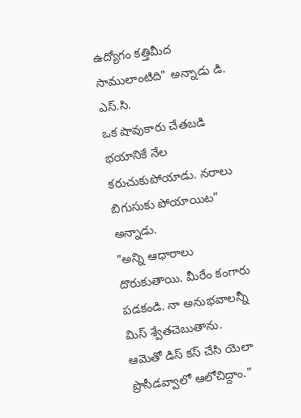ఉద్యోగం కత్తిమీద సాములాంటిది" అన్నాడు డి. ఎస్.సి.
ఒక షావుకారు చేతబడి భయానికే నేల కరుచుకుపోయాడు. నరాలు బిగుసుకు పోయాయిట" అన్నాడు.
"అన్ని ఆధారాలు దొరుకుతాయి. మీరేం కంగారు పడకండి. నా అనుభవాలన్నీ మిస్ శ్వేతచెబుతాను. ఆమెతో డిస్ కస్ చేసి యెలా ప్రొసీడవ్వాలో ఆలోచిద్దాం."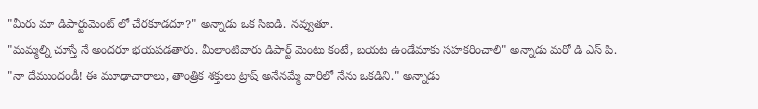"మీరు మా డిపార్టుమెంట్ లో చేరకూడదూ?" అన్నాడు ఒక సిఐడి. నవ్వుతూ.
"మమ్మల్ని చూస్తే నే అందరూ భయపడతారు. మీలాంటివారు డిపార్ట్ మెంటు కంటే, బయట ఉండేమాకు సహకరించాలి" అన్నాడు మరో డి ఎస్ పి.
"నా దేముందండీ! ఈ మూఢాచారాలు, తాంత్రిక శక్తులు ట్రాష్ అనేనమ్మే వారిలో నేను ఒకడిని." అన్నాడు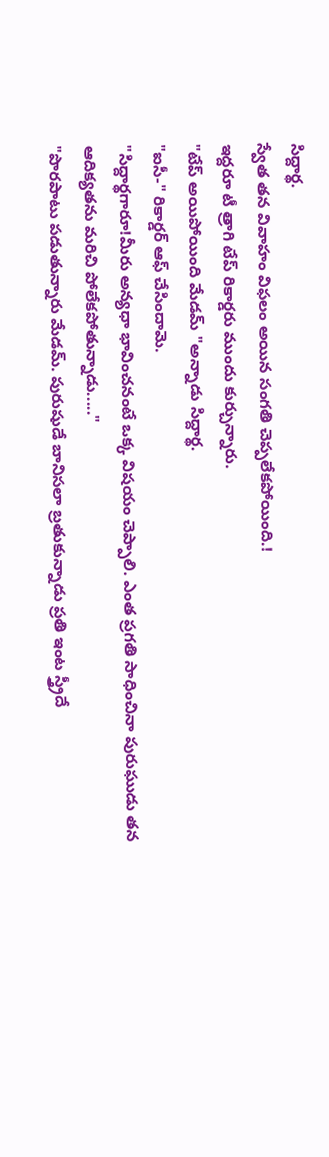సిద్దార్థ.
స్వేత తన వివాహం విఫలం అయిన సంగతి చెప్పలేకపోయింది.!
ఇద్దరూ టీ త్రాగి టేప్ రికార్డరు ముందు కుర్చున్నారు.
"టేప్ అయిపోయింది మేడమ్ "అన్నాడు సిద్దార్థ.
"ఐసీ-" రికార్డర్ ఆఫ్ చేసిందామె.
"సిద్దార్థగారూ!మీరు అన్యధా భావించనంటే ఒక్క విషయం చెప్పాలి. ఎంత ప్రగతి సాధించినా పురుఘుడు తన ఆదిక్యతను మరిచి పోలేకపోతున్నాడు....."
"పొరపాటు పడుతున్నారు మేడమ్. పురుషుడే బానిసలా బ్రతుకున్నాడు ప్రతి ఇంట స్త్ర్రీదే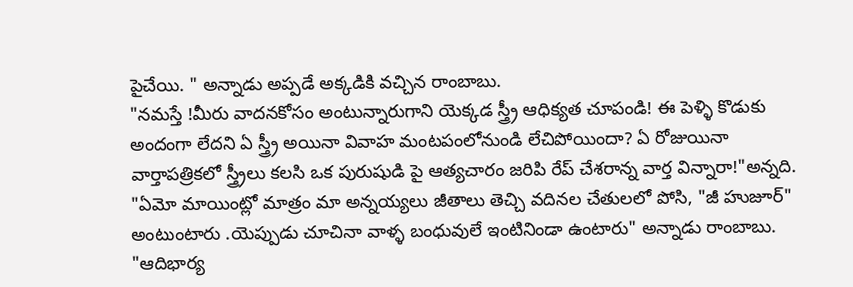పైచేయి. " అన్నాడు అప్పడే అక్కడికి వచ్చిన రాంబాబు.
"నమస్తే !మీరు వాదనకోసం అంటున్నారుగాని యెక్కడ స్త్ర్రీ ఆధిక్యత చూపండి! ఈ పెళ్ళి కొడుకు అందంగా లేదని ఏ స్త్ర్రీ అయినా వివాహ మంటపంలోనుండి లేచిపోయిందా? ఏ రోజుయినా వార్తాపత్రికలో స్త్ర్రీలు కలసి ఒక పురుషుడి పై ఆత్యచారం జరిపి రేప్ చేశరాన్న వార్త విన్నారా!"అన్నది.
"ఏమో మాయింట్లో మాత్రం మా అన్నయ్యలు జీతాలు తెచ్చి వదినల చేతులలో పోసి, "జీ హుజూర్" అంటుంటారు .యెప్పుడు చూచినా వాళ్ళ బంధువులే ఇంటినిండా ఉంటారు" అన్నాడు రాంబాబు.
"ఆదిభార్య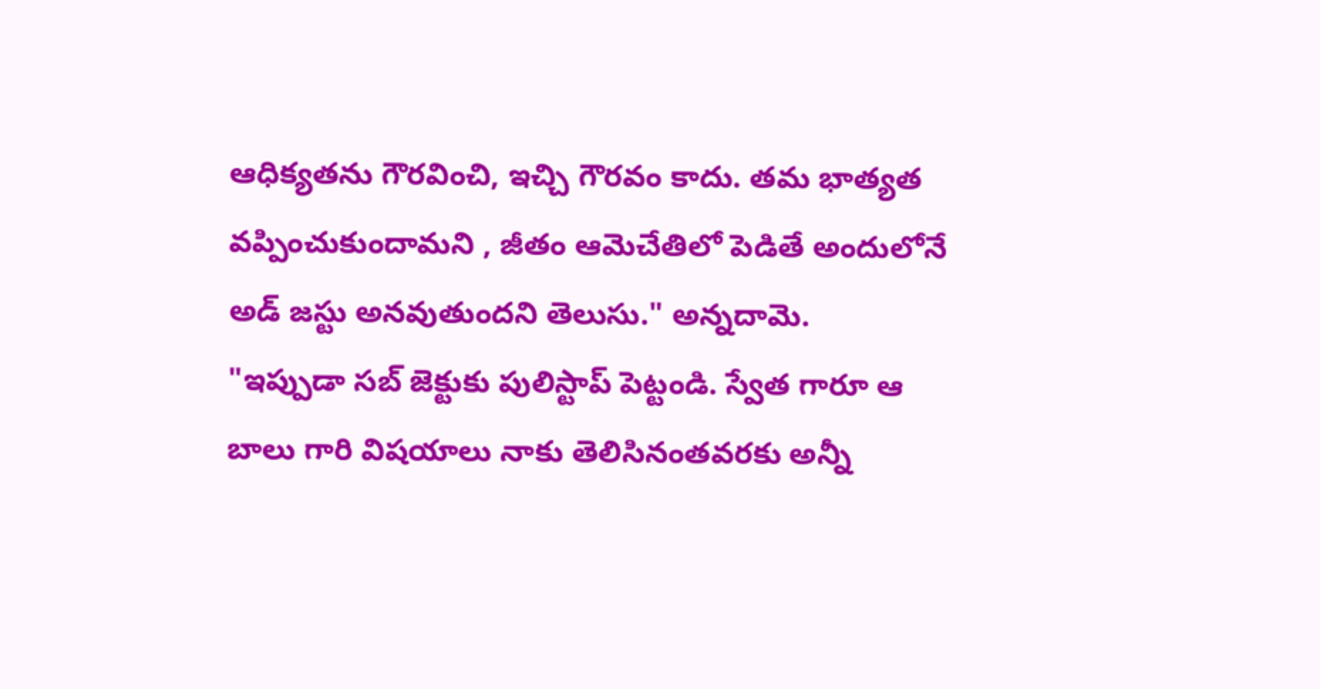ఆధిక్యతను గౌరవించి, ఇచ్చి గౌరవం కాదు. తమ భాత్యత వప్పించుకుందామని , జీతం ఆమెచేతిలో పెడితే అందులోనే అడ్ జస్టు అనవుతుందని తెలుసు." అన్నదామె.
"ఇప్పుడా సబ్ జెక్టుకు పులిస్టాప్ పెట్టండి. స్వేత గారూ ఆ బాలు గారి విషయాలు నాకు తెలిసినంతవరకు అన్నీ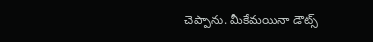చెప్పాను. మీకేమయినా డౌట్స్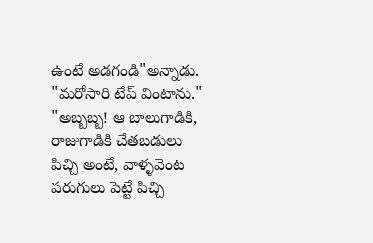ఉంటే అడగండి"అన్నాడు.
"మరోసారి టేప్ వింటాను."
"అబ్బబ్బ! ఆ బాలుగాడికి, రాజుగాడికి చేతబడులు పిచ్చి అంటే, వాళ్ళవెంట పరుగులు పెట్టే పిచ్చి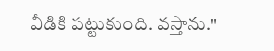వీడికి పట్టుకుంది. వస్తాను."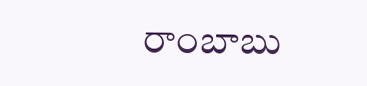రాంబాబు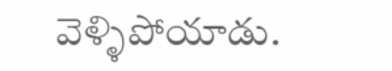వెళ్ళిపోయాడు.